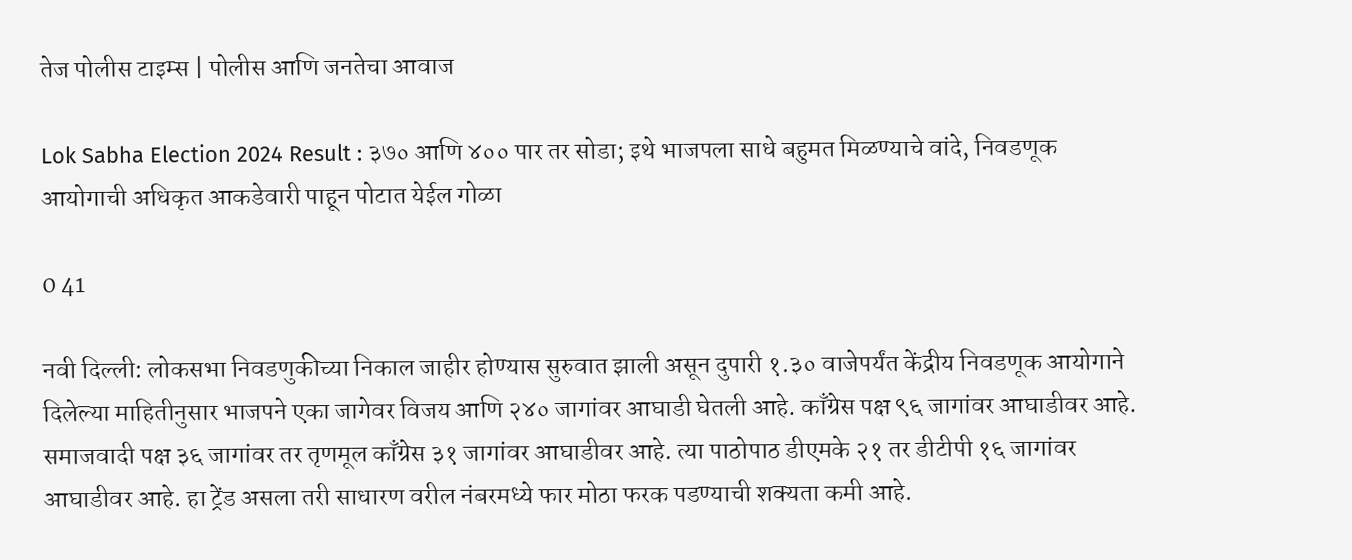तेज पोलीस टाइम्स | पोलीस आणि जनतेचा आवाज

Lok Sabha Election 2024 Result : ३७० आणि ४०० पार तर सोडा; इथे भाजपला साधे बहुमत मिळण्याचे वांदे, निवडणूक आयोगाची अधिकृत आकडेवारी पाहून पोटात येईल गोळा

0 41

नवी दिल्ली: लोकसभा निवडणुकीच्या निकाल जाहीर होण्यास सुरुवात झाली असून दुपारी १.३० वाजेपर्यंत केंद्रीय निवडणूक आयोगाने दिलेल्या माहितीनुसार भाजपने एका जागेवर विजय आणि २४० जागांवर आघाडी घेतली आहे. काँग्रेस पक्ष ९६ जागांवर आघाडीवर आहे. समाजवादी पक्ष ३६ जागांवर तर तृणमूल काँग्रेस ३१ जागांवर आघाडीवर आहे. त्या पाठोपाठ डीएमके २१ तर डीटीपी १६ जागांवर आघाडीवर आहे. हा ट्रेंड असला तरी साधारण वरील नंबरमध्ये फार मोठा फरक पडण्याची शक्यता कमी आहे.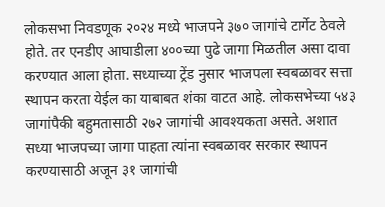लोकसभा निवडणूक २०२४ मध्ये भाजपने ३७० जागांचे टार्गेट ठेवले होते. तर एनडीए आघाडीला ४००च्या पुढे जागा मिळतील असा दावा करण्यात आला होता. सध्याच्या ट्रेंड नुसार भाजपला स्वबळावर सत्ता स्थापन करता येईल का याबाबत शंका वाटत आहे. लोकसभेच्या ५४३ जागांपैकी बहुमतासाठी २७२ जागांची आवश्यकता असते. अशात सध्या भाजपच्या जागा पाहता त्यांना स्वबळावर सरकार स्थापन करण्यासाठी अजून ३१ जागांची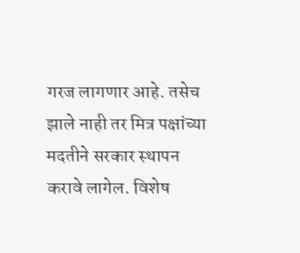गरज लागणार आहे. तसेच झाले नाही तर मित्र पक्षांच्या मदतीने सरकार स्थापन करावे लागेल. विशेष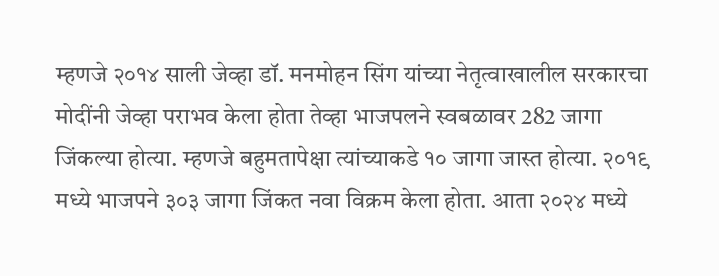म्हणजे २०१४ साली जेव्हा डॉ. मनमोहन सिंग यांच्या नेतृत्वाखालील सरकारचा मोदींनी जेव्हा पराभव केला होता तेव्हा भाजपलने स्वबळावर 282 जागा जिंकल्या होत्या. म्हणजे बहुमतापेक्षा त्यांच्याकडे १० जागा जास्त होत्या. २०१९ मध्ये भाजपने ३०३ जागा जिंकत नवा विक्रम केला होता. आता २०२४ मध्ये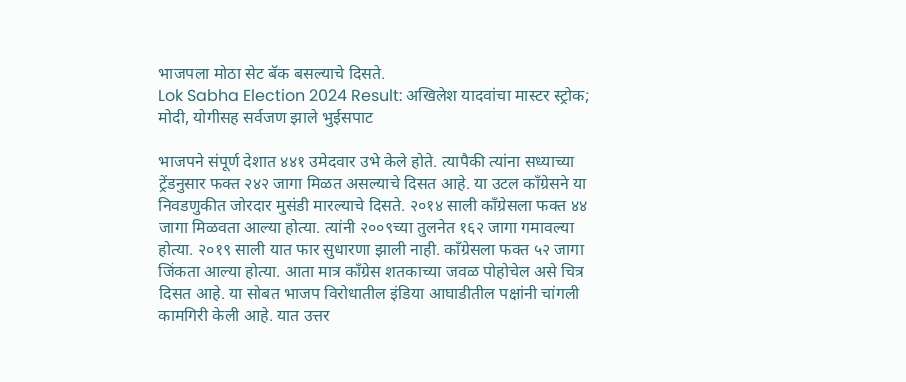भाजपला मोठा सेट बॅक बसल्याचे दिसते.
Lok Sabha Election 2024 Result: अखिलेश यादवांचा मास्टर स्ट्रोक; मोदी, योगीसह सर्वजण झाले भुईसपाट

भाजपने संपूर्ण देशात ४४१ उमेदवार उभे केले होते. त्यापैकी त्यांना सध्याच्या ट्रेंडनुसार फक्त २४२ जागा मिळत असल्याचे दिसत आहे. या उटल काँग्रेसने या निवडणुकीत जोरदार मुसंडी मारल्याचे दिसते. २०१४ साली काँग्रेसला फक्त ४४ जागा मिळवता आल्या होत्या. त्यांनी २००९च्या तुलनेत १६२ जागा गमावल्या होत्या. २०१९ साली यात फार सुधारणा झाली नाही. काँग्रेसला फक्त ५२ जागा जिंकता आल्या होत्या. आता मात्र काँग्रेस शतकाच्या जवळ पोहोचेल असे चित्र दिसत आहे. या सोबत भाजप विरोधातील इंडिया आघाडीतील पक्षांनी चांगली कामगिरी केली आहे. यात उत्तर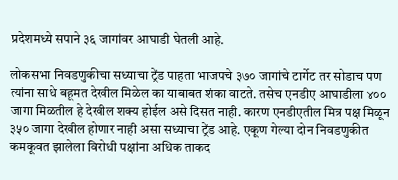प्रदेशमध्ये सपाने ३६ जागांवर आघाडी घेतली आहे.

लोकसभा निवडणुकीचा सध्याचा ट्रेंड पाहता भाजपचे ३७० जागांचे टार्गेट तर सोडाच पण त्यांना साधे बहूमत देखील मिळेल का याबाबत शंका वाटते. तसेच एनडीए आघाडीला ४०० जागा मिळतील हे देखील शक्य होईल असे दिसत नाही. कारण एनडीएतील मित्र पक्ष मिळून ३५० जागा देखील होणार नाही असा सध्याचा ट्रेंड आहे. एकूण गेल्या दोन निवडणुकीत कमकूवत झालेला विरोधी पक्षांना अधिक ताकद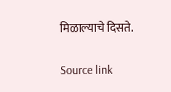मिळाल्याचे दिसते.

Source link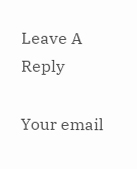Leave A Reply

Your email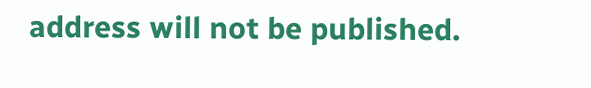address will not be published.